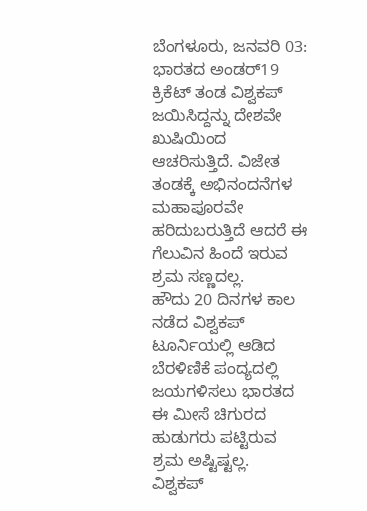ಬೆಂಗಳೂರು, ಜನವರಿ 03: ಭಾರತದ ಅಂಡರ್19 ಕ್ರಿಕೆಟ್ ತಂಡ ವಿಶ್ವಕಪ್ ಜಯಿಸಿದ್ದನ್ನು ದೇಶವೇ ಖುಷಿಯಿಂದ ಆಚರಿಸುತ್ತಿದೆ. ವಿಜೇತ ತಂಡಕ್ಕೆ ಅಭಿನಂದನೆಗಳ ಮಹಾಪೂರವೇ ಹರಿದುಬರುತ್ತಿದೆ ಆದರೆ ಈ ಗೆಲುವಿನ ಹಿಂದೆ ಇರುವ ಶ್ರಮ ಸಣ್ಣದಲ್ಲ.
ಹೌದು 20 ದಿನಗಳ ಕಾಲ ನಡೆದ ವಿಶ್ವಕಪ್ ಟೂರ್ನಿಯಲ್ಲಿ ಆಡಿದ ಬೆರಳಿಣಿಕೆ ಪಂದ್ಯದಲ್ಲಿ ಜಯಗಳಿಸಲು ಭಾರತದ ಈ ಮೀಸೆ ಚಿಗುರದ ಹುಡುಗರು ಪಟ್ಟಿರುವ ಶ್ರಮ ಅಷ್ಟಿಷ್ಟಲ್ಲ.
ವಿಶ್ವಕಪ್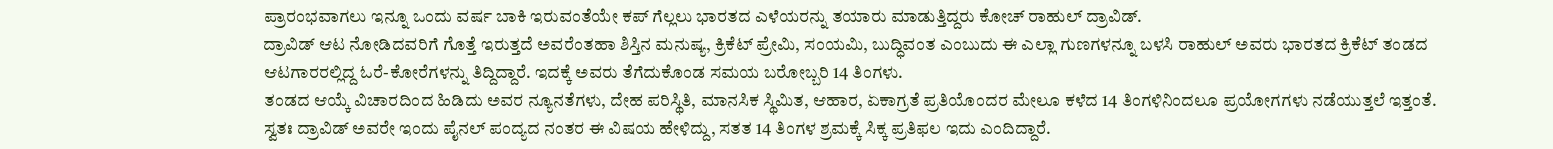ಪ್ರಾರಂಭವಾಗಲು ಇನ್ನೂ ಒಂದು ವರ್ಷ ಬಾಕಿ ಇರುವಂತೆಯೇ ಕಪ್ ಗೆಲ್ಲಲು ಭಾರತದ ಎಳೆಯರನ್ನು ತಯಾರು ಮಾಡುತ್ತಿದ್ದರು ಕೋಚ್ ರಾಹುಲ್ ದ್ರಾವಿಡ್.
ದ್ರಾವಿಡ್ ಆಟ ನೋಡಿದವರಿಗೆ ಗೊತ್ತೆ ಇರುತ್ತದೆ ಅವರೆಂತಹಾ ಶಿಸ್ತಿನ ಮನುಷ್ಯ, ಕ್ರಿಕೆಟ್ ಪ್ರೇಮಿ, ಸಂಯಮಿ, ಬುದ್ಧಿವಂತ ಎಂಬುದು ಈ ಎಲ್ಲಾ ಗುಣಗಳನ್ನೂ ಬಳಸಿ ರಾಹುಲ್ ಅವರು ಭಾರತದ ಕ್ರಿಕೆಟ್ ತಂಡದ ಆಟಗಾರರಲ್ಲಿದ್ದ ಓರೆ-ಕೋರೆಗಳನ್ನು ತಿದ್ದಿದ್ದಾರೆ. ಇದಕ್ಕೆ ಅವರು ತೆಗೆದುಕೊಂಡ ಸಮಯ ಬರೋಬ್ಬರಿ 14 ತಿಂಗಳು.
ತಂಡದ ಆಯ್ಕೆ ವಿಚಾರದಿಂದ ಹಿಡಿದು ಅವರ ನ್ಯೂನತೆಗಳು, ದೇಹ ಪರಿಸ್ಥಿತಿ, ಮಾನಸಿಕ ಸ್ಥಿಮಿತ, ಆಹಾರ, ಏಕಾಗ್ರತೆ ಪ್ರತಿಯೊಂದರ ಮೇಲೂ ಕಳೆದ 14 ತಿಂಗಳಿನಿಂದಲೂ ಪ್ರಯೋಗಗಳು ನಡೆಯುತ್ತಲೆ ಇತ್ತಂತೆ.
ಸ್ವತಃ ದ್ರಾವಿಡ್ ಅವರೇ ಇಂದು ಪೈನಲ್ ಪಂದ್ಯದ ನಂತರ ಈ ವಿಷಯ ಹೇಳಿದ್ದು, ಸತತ 14 ತಿಂಗಳ ಶ್ರಮಕ್ಕೆ ಸಿಕ್ಕ ಪ್ರತಿಫಲ ಇದು ಎಂದಿದ್ದಾರೆ.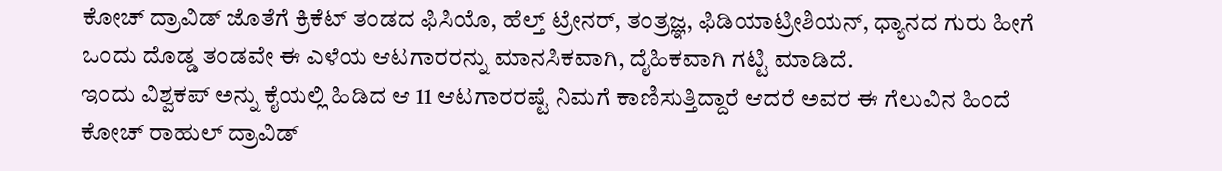ಕೋಚ್ ದ್ರಾವಿಡ್ ಜೊತೆಗೆ ಕ್ರಿಕೆಟ್ ತಂಡದ ಫಿಸಿಯೊ, ಹೆಲ್ತ್ ಟ್ರೇನರ್, ತಂತ್ರಜ್ಞ, ಫಿಡಿಯಾಟ್ರೀಶಿಯನ್, ಧ್ಯಾನದ ಗುರು ಹೀಗೆ ಒಂದು ದೊಡ್ಡ ತಂಡವೇ ಈ ಎಳೆಯ ಆಟಗಾರರನ್ನು ಮಾನಸಿಕವಾಗಿ, ದೈಹಿಕವಾಗಿ ಗಟ್ಟಿ ಮಾಡಿದೆ.
ಇಂದು ವಿಶ್ವಕಪ್ ಅನ್ನು ಕೈಯಲ್ಲಿ ಹಿಡಿದ ಆ 11 ಆಟಗಾರರಷ್ಟೆ ನಿಮಗೆ ಕಾಣಿಸುತ್ತಿದ್ದಾರೆ ಆದರೆ ಅವರ ಈ ಗೆಲುವಿನ ಹಿಂದೆ ಕೋಚ್ ರಾಹುಲ್ ದ್ರಾವಿಡ್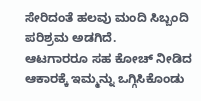ಸೇರಿದಂತೆ ಹಲವು ಮಂದಿ ಸಿಬ್ಬಂದಿ ಪರಿಶ್ರಮ ಅಡಗಿದೆ.
ಆಟಗಾರರೂ ಸಹ ಕೋಚ್ ನೀಡಿದ ಆಕಾರಕ್ಕೆ ಇಮ್ಮನ್ನು ಒಗ್ಗಿಸಿಕೊಂಡು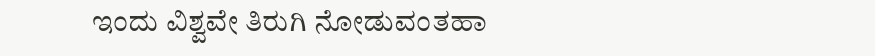ಇಂದು ವಿಶ್ವವೇ ತಿರುಗಿ ನೋಡುವಂತಹಾ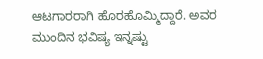ಆಟಗಾರರಾಗಿ ಹೊರಹೊಮ್ಮಿದ್ದಾರೆ. ಅವರ ಮುಂದಿನ ಭವಿಷ್ಯ ಇನ್ನಷ್ಟು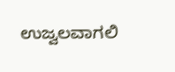ಉಜ್ವಲವಾಗಲಿ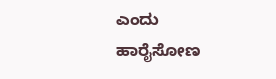ಎಂದು ಹಾರೈಸೋಣ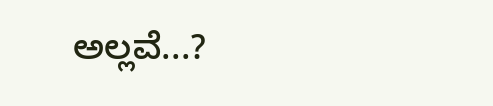ಅಲ್ಲವೆ...?